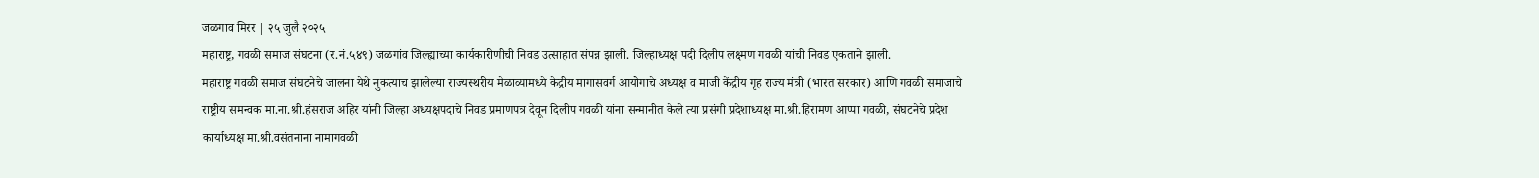जळगाव मिरर | २५ जुलै २०२५
महाराष्ट्र, गवळी समाज संघटना (र.नं.५४९) जळगांव जिल्ह्याच्या कार्यकारीणीची निवड उत्साहात संपन्न झाली. जिल्हाध्यक्ष पदी दिलीप लक्ष्मण गवळी यांची निवड एकताने झाली.
महाराष्ट्र गवळी समाज संघटनेचे जालना येथे नुकत्याच झालेल्या राज्यस्थरीय मेळाव्यामध्ये केद्रीय मागासवर्ग आयोगाचे अध्यक्ष व माजी केंद्रीय गृह राज्य मंत्री (भारत सरकार) आणि गवळी समाजाचे राष्ट्रीय समन्वक मा.ना.श्री.हंसराज अहिर यांनी जिल्हा अध्यक्षपदाचे निवड प्रमाणपत्र देवून दिलीप गवळी यांना सन्मानीत केले त्या प्रसंगी प्रदेशाध्यक्ष मा.श्री.हिरामण आप्पा गवळी, संघटनेचे प्रदेश कार्याध्यक्ष मा.श्री.वसंतनाना नामागवळी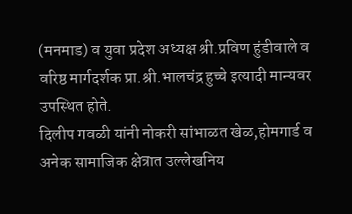(मनमाड) व युवा प्रदेश अध्यक्ष श्री.प्रविण हुंडीवाले व वरिष्ठ मार्गदर्शक प्रा.श्री.भालचंद्र हुच्चे इत्यादी मान्यवर उपस्थित होते.
दिलीप गवळी यांनी नोकरी सांभाळत खेळ,होमगार्ड व अनेक सामाजिक क्षेत्रात उल्लेखनिय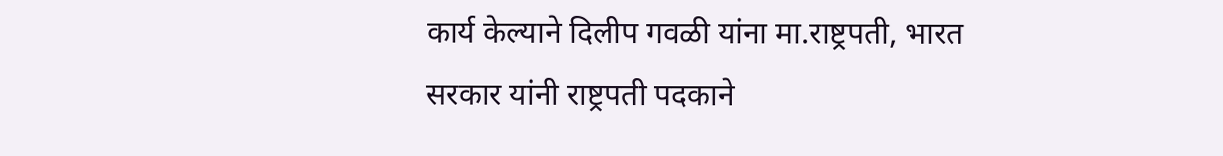कार्य केल्याने दिलीप गवळी यांना मा.राष्ट्रपती, भारत सरकार यांनी राष्ट्रपती पदकाने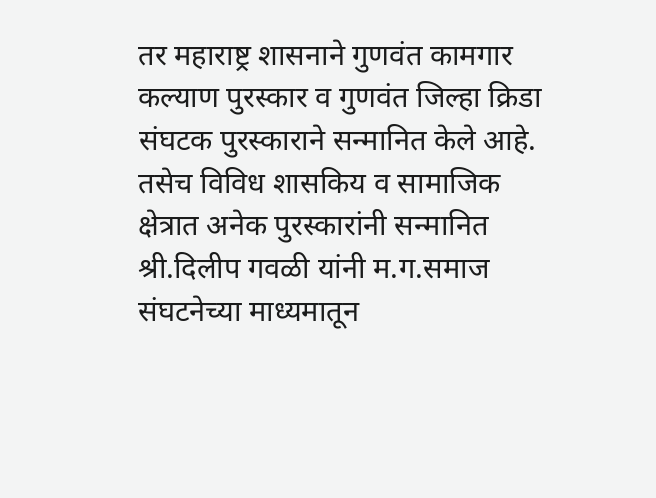तर महाराष्ट्र शासनाने गुणवंत कामगार कल्याण पुरस्कार व गुणवंत जिल्हा क्रिडा संघटक पुरस्काराने सन्मानित केले आहे. तसेच विविध शासकिय व सामाजिक क्षेत्रात अनेक पुरस्कारांनी सन्मानित श्री.दिलीप गवळी यांनी म.ग.समाज संघटनेच्या माध्यमातून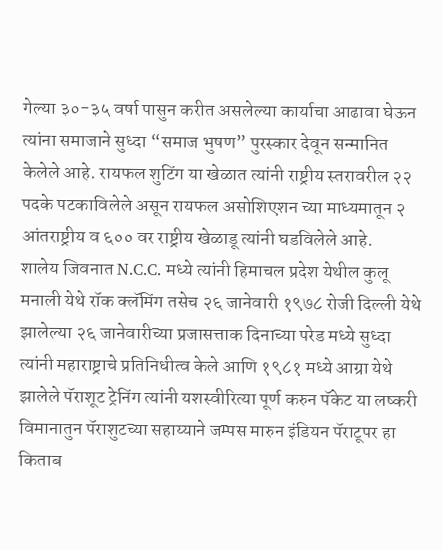गेल्या ३०-३५ वर्षा पासुन करीत असलेल्या कार्याचा आढावा घेऊन त्यांना समाजाने सुध्दा “समाज भुषण” पुरस्कार देवून सन्मानित केलेले आहे. रायफल शुटिंग या खेळात त्यांनी राष्ट्रीय स्तरावरील २२ पदके पटकाविलेले असून रायफल असोशिएशन च्या माध्यमातून २ आंतराष्ट्रीय व ६०० वर राष्ट्रीय खेळाडू त्यांनी घडविलेले आहे.
शालेय जिवनात N.C.C. मध्ये त्यांनी हिमाचल प्रदेश येथील कुलू मनाली येथे रॉक क्लॅमिंग तसेच २६ जानेवारी १९७८ रोजी दिल्ली येथे झालेल्या २६ जानेवारीच्या प्रजासत्ताक दिनाच्या परेड मध्ये सुध्दा त्यांनी महाराष्ट्राचे प्रतिनिधीत्व केले आणि १९८१ मध्ये आग्रा येथे झालेले पॅराशूट ट्रेनिंग त्यांनी यशस्वीरित्या पूर्ण करुन पॅकेट या लष्करी विमानातुन पॅराशुटच्या सहाय्याने जम्पस मारुन इंडियन पॅराटूपर हा किताब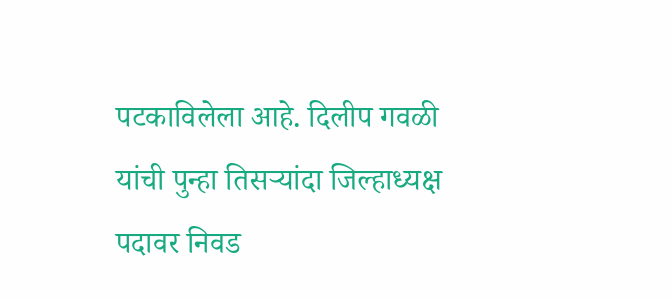पटकाविलेला आहे. दिलीप गवळी यांची पुन्हा तिसऱ्यांदा जिल्हाध्यक्ष पदावर निवड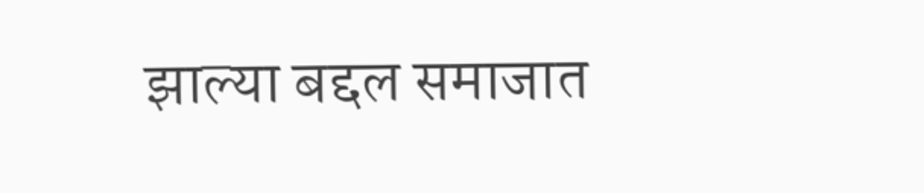झाल्या बद्दल समाजात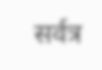सर्वत्र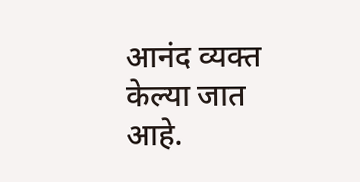आनंद व्यक्त केल्या जात आहे.